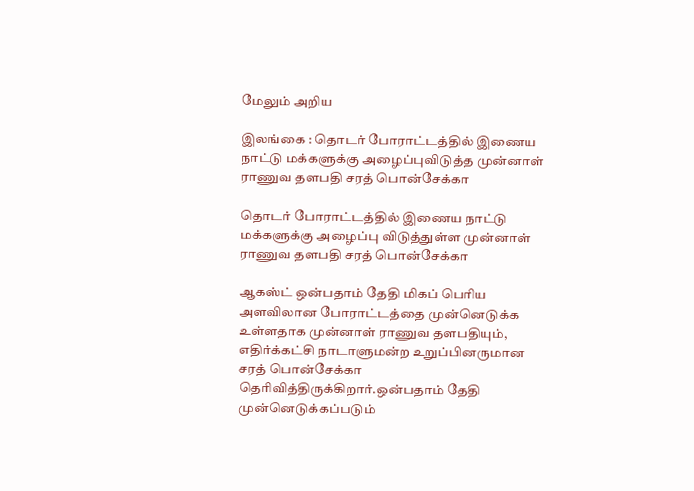மேலும் அறிய

இலங்கை : தொடர் போராட்டத்தில் இணைய நாட்டு மக்களுக்கு அழைப்புவிடுத்த முன்னாள் ராணுவ தளபதி சரத் பொன்சேக்கா

தொடர் போராட்டத்தில் இணைய நாட்டு மக்களுக்கு அழைப்பு விடுத்துள்ள முன்னாள் ராணுவ தளபதி சரத் பொன்சேக்கா

ஆகஸ்ட் ஒன்பதாம் தேதி மிகப் பெரிய அளவிலான போராட்டத்தை முன்னெடுக்க உள்ளதாக முன்னாள் ராணுவ தளபதியும், எதிர்க்கட்சி நாடாளுமன்ற உறுப்பினருமான சரத் பொன்சேக்கா  தெரிவித்திருக்கிறார்.ஒன்பதாம் தேதி முன்னெடுக்கப்படும்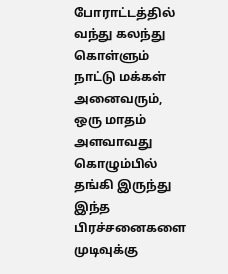போராட்டத்தில் வந்து கலந்து கொள்ளும் நாட்டு மக்கள் அனைவரும், ஒரு மாதம் அளவாவது கொழும்பில் தங்கி இருந்து இந்த பிரச்சனைகளை முடிவுக்கு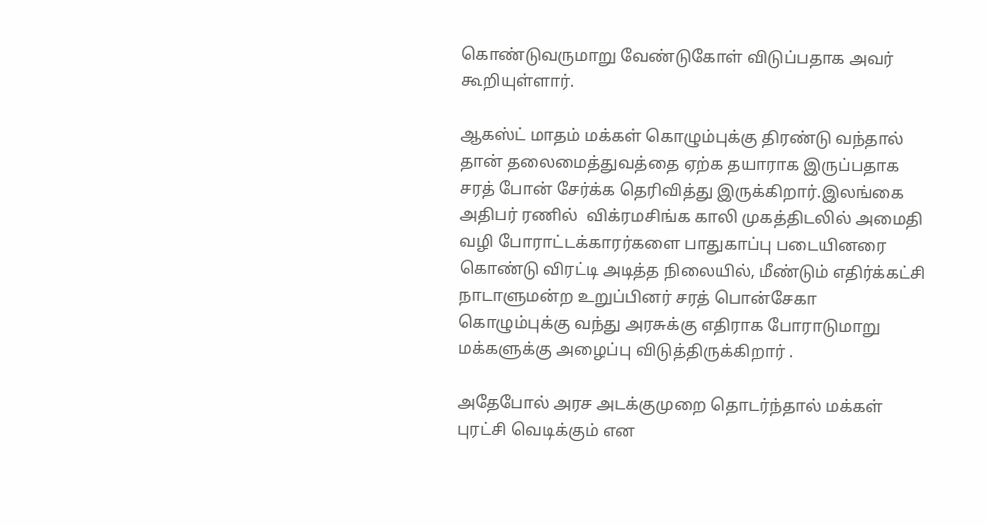கொண்டுவருமாறு வேண்டுகோள் விடுப்பதாக அவர் கூறியுள்ளார்.

ஆகஸ்ட் மாதம் மக்கள் கொழும்புக்கு திரண்டு வந்தால் தான் தலைமைத்துவத்தை ஏற்க தயாராக இருப்பதாக சரத் போன் சேர்க்க தெரிவித்து இருக்கிறார்.இலங்கை அதிபர் ரணில்  விக்ரமசிங்க காலி முகத்திடலில் அமைதி வழி போராட்டக்காரர்களை பாதுகாப்பு படையினரை  கொண்டு விரட்டி அடித்த நிலையில், மீண்டும் எதிர்க்கட்சி நாடாளுமன்ற உறுப்பினர் சரத் பொன்சேகா கொழும்புக்கு வந்து அரசுக்கு எதிராக போராடுமாறு மக்களுக்கு அழைப்பு விடுத்திருக்கிறார் .

அதேபோல் அரச அடக்குமுறை தொடர்ந்தால் மக்கள் புரட்சி வெடிக்கும் என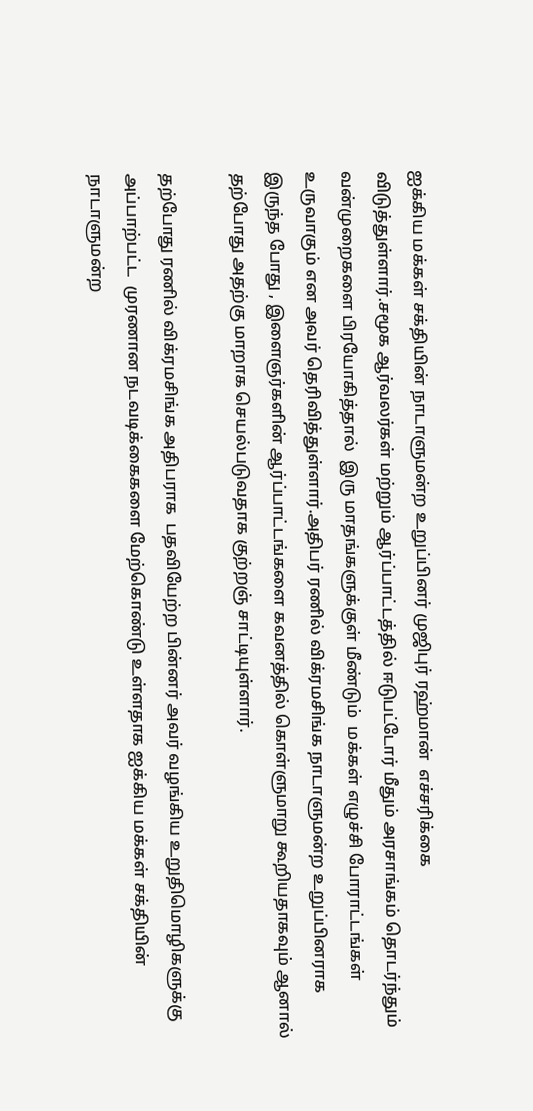ஐக்கிய மக்கள் சக்தியின் நாடாளுமன்ற உறுப்பினர் முஜிபுர் ரஹ்மான்  எச்சரிக்கை விடுத்துள்ளார்.சமூக ஆர்வலர்கள் மற்றும் ஆர்ப்பாட்டத்தில் ஈடுபட்டோர் மீதும் அரசாங்கம் தொடர்ந்தும் வன்முறைகளை பிரயோகித்தால்  இரு மாதங்களுக்குள் மீண்டும்  மக்கள் எழுச்சி போராட்டங்கள் உருவாகும் என அவர் தெரிவித்துள்ளார்.அதிபர் ரணில் விக்ரமசிங்க நாடாளுமன்ற உறுப்பினராக இருந்த போது , இளைஞர்களின் ஆர்ப்பாட்டங்களை கவனத்தில் கொள்ளுமாறு கூறியதாகவும் ஆனால் தற்போது அதற்கு மாறாக செயல்படுவதாக குற்றஞ் சாட்டியுள்ளார்.

தற்போது ரணில் விக்ரமசிங்க அதிபராக  பதவியேற்ற பின்னர் அவர் வழங்கிய உறுதிமொழிகளுக்கு அப்பாற்பட்ட  முரணான நடவடிக்கைகளை மேற்கொண்டு உள்ளதாக ஐக்கிய மக்கள் சக்தியின் நாடாளுமன்ற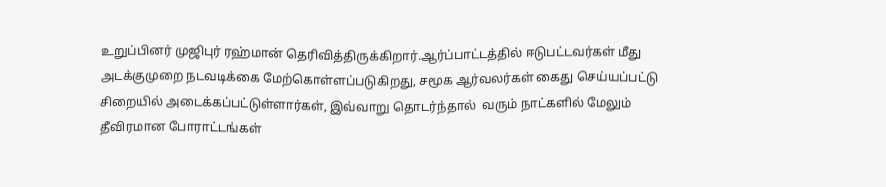உறுப்பினர் முஜிபுர் ரஹ்மான் தெரிவித்திருக்கிறார்.ஆர்ப்பாட்டத்தில் ஈடுபட்டவர்கள் மீது அடக்குமுறை நடவடிக்கை மேற்கொள்ளப்படுகிறது, சமூக ஆர்வலர்கள் கைது செய்யப்பட்டு  சிறையில் அடைக்கப்பட்டுள்ளார்கள், இவ்வாறு தொடர்ந்தால்  வரும் நாட்களில் மேலும் தீவிரமான போராட்டங்கள்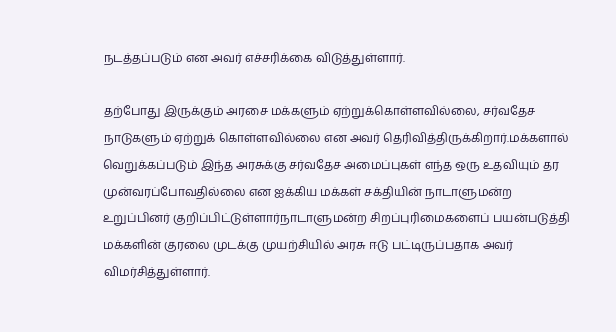நடத்தப்படும் என அவர் எச்சரிக்கை விடுத்துள்ளார்.

தற்போது இருக்கும் அரசை மக்களும் ஏற்றுக்கொள்ளவில்லை, சர்வதேச நாடுகளும் ஏற்றுக் கொள்ளவில்லை என அவர் தெரிவித்திருக்கிறார்.மக்களால் வெறுக்கப்படும் இந்த அரசுக்கு சர்வதேச அமைப்புகள் எந்த ஒரு உதவியும் தர முன்வரப்போவதில்லை என ஐக்கிய மக்கள் சக்தியின் நாடாளுமன்ற உறுப்பினர் குறிப்பிட்டுள்ளார்நாடாளுமன்ற சிறப்புரிமைகளைப் பயன்படுத்தி மக்களின் குரலை முடக்கு முயற்சியில் அரசு ஈடு பட்டிருப்பதாக அவர் விமர்சித்துள்ளார்.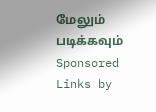மேலும் படிக்கவும்
Sponsored Links by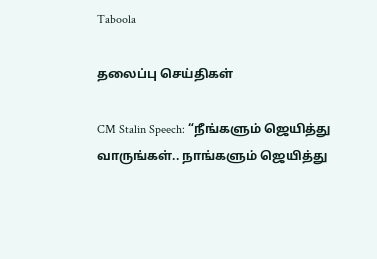Taboola

தலைப்பு செய்திகள்

CM Stalin Speech: “நீங்களும் ஜெயித்து வாருங்கள்.. நாங்களும் ஜெயித்து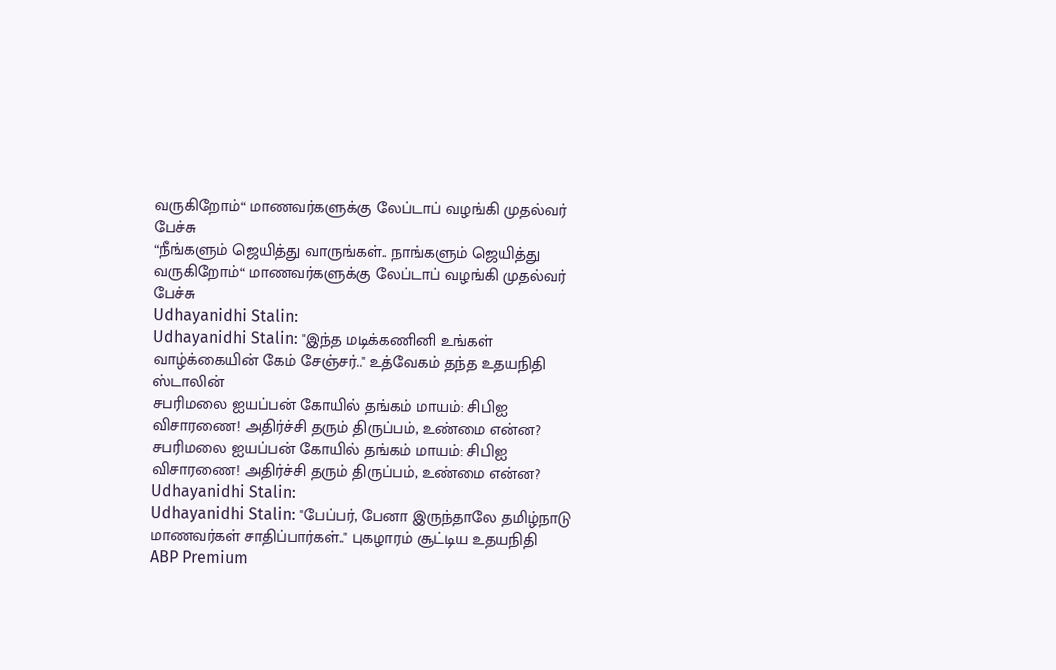வருகிறோம்“ மாணவர்களுக்கு லேப்டாப் வழங்கி முதல்வர் பேச்சு
“நீங்களும் ஜெயித்து வாருங்கள்.. நாங்களும் ஜெயித்து வருகிறோம்“ மாணவர்களுக்கு லேப்டாப் வழங்கி முதல்வர் பேச்சு
Udhayanidhi Stalin:
Udhayanidhi Stalin: "இந்த மடிக்கணினி உங்கள் வாழ்க்கையின் கேம் சேஞ்சர்.." உத்வேகம் தந்த உதயநிதி ஸ்டாலின்
சபரிமலை ஐயப்பன் கோயில் தங்கம் மாயம்: சிபிஐ விசாரணை! அதிர்ச்சி தரும் திருப்பம், உண்மை என்ன?
சபரிமலை ஐயப்பன் கோயில் தங்கம் மாயம்: சிபிஐ விசாரணை! அதிர்ச்சி தரும் திருப்பம், உண்மை என்ன?
Udhayanidhi Stalin:
Udhayanidhi Stalin: "பேப்பர், பேனா இருந்தாலே தமிழ்நாடு மாணவர்கள் சாதிப்பார்கள்.." புகழாரம் சூட்டிய உதயநிதி
ABP Premium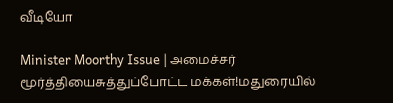வீடியோ

Minister Moorthy Issue | அமைச்சர் மூர்த்தியைசுத்துப்போட்ட மக்கள்!மதுரையில்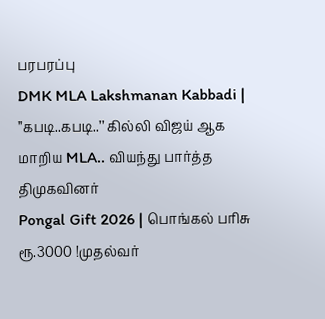பரபரப்பு
DMK MLA Lakshmanan Kabbadi | ’’கபடி..கபடி..’’ கில்லி விஜய் ஆக மாறிய MLA.. வியந்து பார்த்த திமுகவினர்
Pongal Gift 2026 | பொங்கல் பரிசு ரூ.3000 !முதல்வர்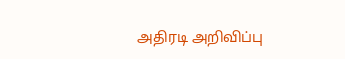அதிரடி அறிவிப்பு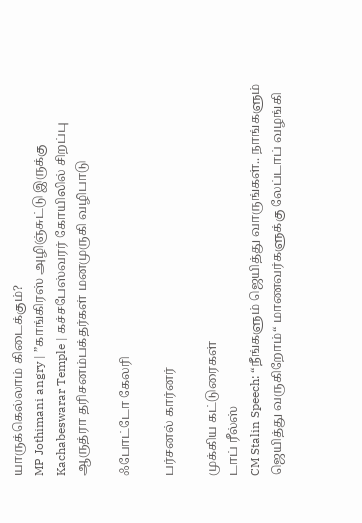யாருக்கெல்லாம் கிடைக்கும்?
MP Jothimani angry | ”காங்கிரஸ் அழிஞ்சுட்டு இருக்கு
Kachabeswarar Temple | கச்சபேஸ்வரர் கோயிலில் சிறப்பு ஆருத்ரா தரிசனம்பக்தர்கள் மனமுருகி வழிபாடு

ஃபோட்டோ கேலரி

பர்சனல் கார்னர்

முக்கிய கட்டுரைகள்
டாப் ரீல்ஸ்
CM Stalin Speech: “நீங்களும் ஜெயித்து வாருங்கள்.. நாங்களும் ஜெயித்து வருகிறோம்“ மாணவர்களுக்கு லேப்டாப் வழங்கி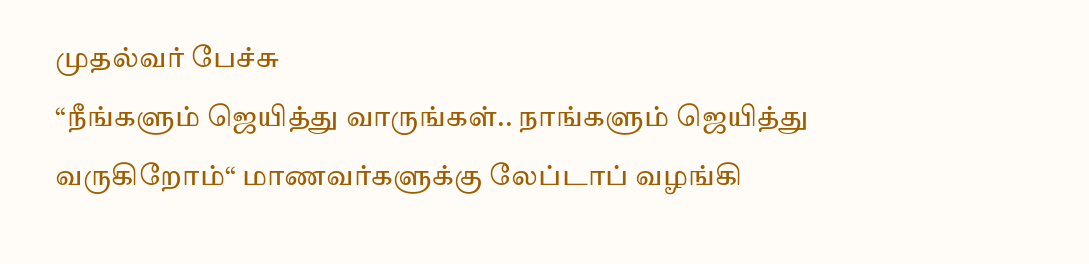முதல்வர் பேச்சு
“நீங்களும் ஜெயித்து வாருங்கள்.. நாங்களும் ஜெயித்து வருகிறோம்“ மாணவர்களுக்கு லேப்டாப் வழங்கி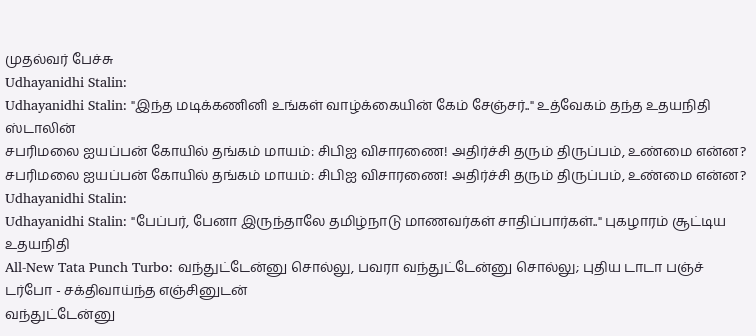முதல்வர் பேச்சு
Udhayanidhi Stalin:
Udhayanidhi Stalin: "இந்த மடிக்கணினி உங்கள் வாழ்க்கையின் கேம் சேஞ்சர்.." உத்வேகம் தந்த உதயநிதி ஸ்டாலின்
சபரிமலை ஐயப்பன் கோயில் தங்கம் மாயம்: சிபிஐ விசாரணை! அதிர்ச்சி தரும் திருப்பம், உண்மை என்ன?
சபரிமலை ஐயப்பன் கோயில் தங்கம் மாயம்: சிபிஐ விசாரணை! அதிர்ச்சி தரும் திருப்பம், உண்மை என்ன?
Udhayanidhi Stalin:
Udhayanidhi Stalin: "பேப்பர், பேனா இருந்தாலே தமிழ்நாடு மாணவர்கள் சாதிப்பார்கள்.." புகழாரம் சூட்டிய உதயநிதி
All-New Tata Punch Turbo: வந்துட்டேன்னு சொல்லு, பவரா வந்துட்டேன்னு சொல்லு; புதிய டாடா பஞ்ச் டர்போ - சக்திவாய்ந்த எஞ்சினுடன்
வந்துட்டேன்னு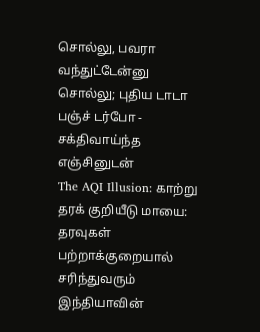சொல்லு, பவரா வந்துட்டேன்னு சொல்லு; புதிய டாடா பஞ்ச் டர்போ - சக்திவாய்ந்த எஞ்சினுடன்
The AQI Illusion: காற்று தரக் குறியீடு மாயை: தரவுகள் பற்றாக்குறையால் சரிந்துவரும் இந்தியாவின்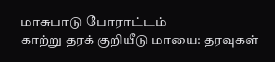மாசுபாடு போராட்டம்
காற்று தரக் குறியீடு மாயை: தரவுகள்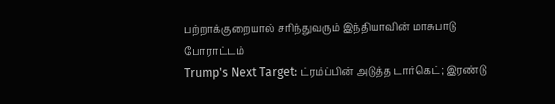பற்றாக்குறையால் சரிந்துவரும் இந்தியாவின் மாசுபாடு போராட்டம்
Trump's Next Target: ட்ரம்ப்பின் அடுத்த டார்கெட்; இரண்டு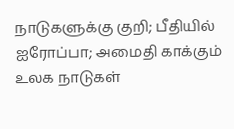நாடுகளுக்கு குறி; பீதியில் ஐரோப்பா; அமைதி காக்கும் உலக நாடுகள்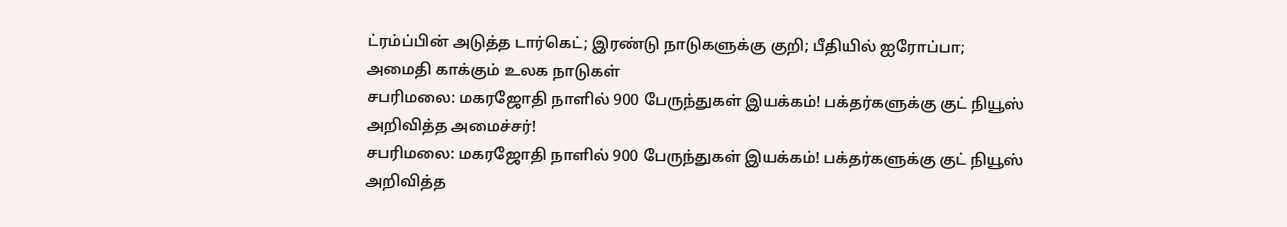ட்ரம்ப்பின் அடுத்த டார்கெட்; இரண்டு நாடுகளுக்கு குறி; பீதியில் ஐரோப்பா; அமைதி காக்கும் உலக நாடுகள்
சபரிமலை: மகரஜோதி நாளில் 900 பேருந்துகள் இயக்கம்! பக்தர்களுக்கு குட் நியூஸ் அறிவித்த அமைச்சர்!
சபரிமலை: மகரஜோதி நாளில் 900 பேருந்துகள் இயக்கம்! பக்தர்களுக்கு குட் நியூஸ் அறிவித்த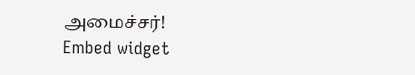அமைச்சர்!
Embed widget